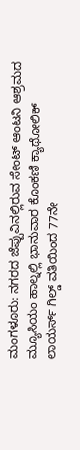ಮಂಗಳೂರು: ನಗರದ ಜೆಪ್ಪುವಿನಲ್ಲಿರುವ ಸೇಂಟ್ ಆಂಟನಿ ಆಶ್ರಮದ ಮ್ಯೂಸಿಯಂ ಹಾಲ್ನಲ್ಲಿ ಭಾನುವಾರ ಕೊಂಕಣಿ ಕ್ಯಾಥೋಲಿಕ್ ಲಾಯರ್ಸ್ ಗಿಲ್ಡ್ ವತಿಯಿಂದ 77ನೇ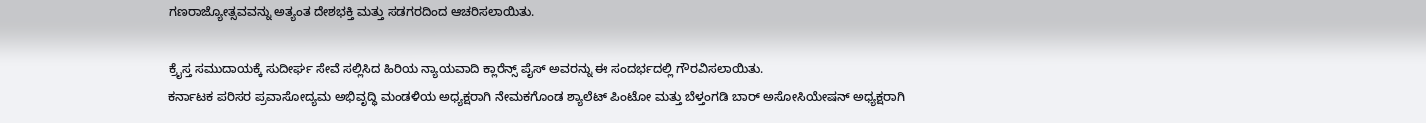ಗಣರಾಜ್ಯೋತ್ಸವವನ್ನು ಅತ್ಯಂತ ದೇಶಭಕ್ತಿ ಮತ್ತು ಸಡಗರದಿಂದ ಆಚರಿಸಲಾಯಿತು.

ಕ್ರೈಸ್ತ ಸಮುದಾಯಕ್ಕೆ ಸುದೀರ್ಘ ಸೇವೆ ಸಲ್ಲಿಸಿದ ಹಿರಿಯ ನ್ಯಾಯವಾದಿ ಕ್ಲಾರೆನ್ಸ್ ಪೈಸ್ ಅವರನ್ನು ಈ ಸಂದರ್ಭದಲ್ಲಿ ಗೌರವಿಸಲಾಯಿತು.
ಕರ್ನಾಟಕ ಪರಿಸರ ಪ್ರವಾಸೋದ್ಯಮ ಅಭಿವೃದ್ಧಿ ಮಂಡಳಿಯ ಅಧ್ಯಕ್ಷರಾಗಿ ನೇಮಕಗೊಂಡ ಶ್ಯಾಲೆಟ್ ಪಿಂಟೋ ಮತ್ತು ಬೆಳ್ತಂಗಡಿ ಬಾರ್ ಅಸೋಸಿಯೇಷನ್ ಅಧ್ಯಕ್ಷರಾಗಿ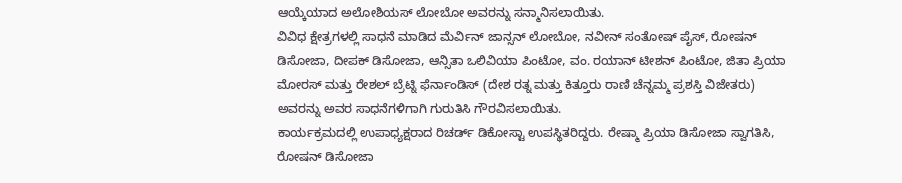ಆಯ್ಕೆಯಾದ ಅಲೋಶಿಯಸ್ ಲೋಬೋ ಅವರನ್ನು ಸನ್ಮಾನಿಸಲಾಯಿತು.
ವಿವಿಧ ಕ್ಷೇತ್ರಗಳಲ್ಲಿ ಸಾಧನೆ ಮಾಡಿದ ಮೆರ್ವಿನ್ ಜಾನ್ಸನ್ ಲೋಬೋ, ನವೀನ್ ಸಂತೋಷ್ ಪೈಸ್, ರೋಷನ್ ಡಿಸೋಜಾ, ದೀಪಕ್ ಡಿಸೋಜಾ, ಆನ್ಸಿತಾ ಒಲಿವಿಯಾ ಪಿಂಟೋ, ವಂ. ರಯಾನ್ ಟೀಶನ್ ಪಿಂಟೋ, ಜಿತಾ ಪ್ರಿಯಾ ಮೋರಸ್ ಮತ್ತು ರೇಶಲ್ ಬ್ರೆಟ್ನಿ ಫೆರ್ನಾಂಡಿಸ್ (ದೇಶ ರತ್ನ ಮತ್ತು ಕಿತ್ತೂರು ರಾಣಿ ಚೆನ್ನಮ್ಮ ಪ್ರಶಸ್ತಿ ವಿಜೇತರು) ಅವರನ್ನು ಅವರ ಸಾಧನೆಗಳಿಗಾಗಿ ಗುರುತಿಸಿ ಗೌರವಿಸಲಾಯಿತು.
ಕಾರ್ಯಕ್ರಮದಲ್ಲಿ ಉಪಾಧ್ಯಕ್ಷರಾದ ರಿಚರ್ಡ್ ಡಿಕೋಸ್ಟಾ ಉಪಸ್ಥಿತರಿದ್ದರು. ರೇಷ್ಮಾ ಪ್ರಿಯಾ ಡಿಸೋಜಾ ಸ್ವಾಗತಿಸಿ, ರೋಷನ್ ಡಿಸೋಜಾ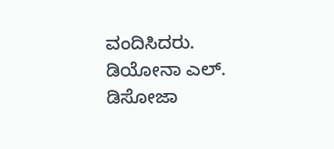ವಂದಿಸಿದರು. ಡಿಯೋನಾ ಎಲ್. ಡಿಸೋಜಾ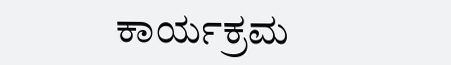ಕಾರ್ಯಕ್ರಮ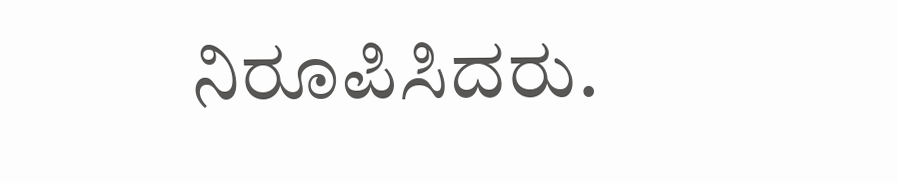ನಿರೂಪಿಸಿದರು.